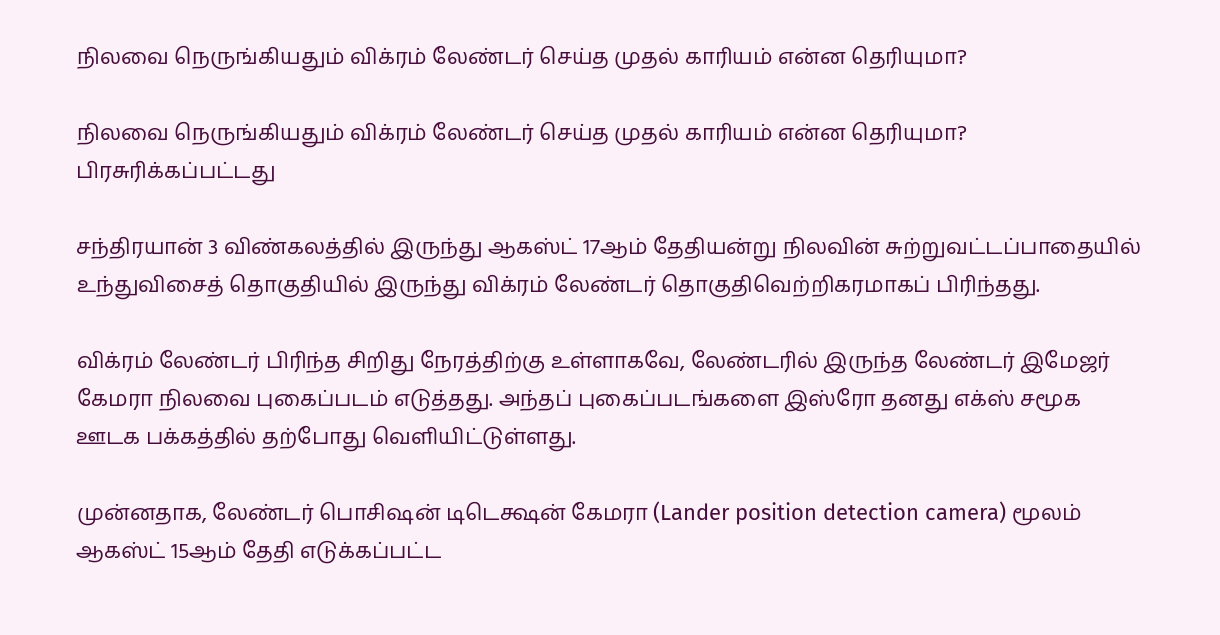நிலவை நெருங்கியதும் விக்ரம் லேண்டர் செய்த முதல் காரியம் என்ன தெரியுமா?

நிலவை நெருங்கியதும் விக்ரம் லேண்டர் செய்த முதல் காரியம் என்ன தெரியுமா?
பிரசுரிக்கப்பட்டது

சந்திரயான் 3 விண்கலத்தில் இருந்து ஆகஸ்ட் 17ஆம் தேதியன்று நிலவின் சுற்றுவட்டப்பாதையில் உந்துவிசைத் தொகுதியில் இருந்து விக்ரம் லேண்டர் தொகுதிவெற்றிகரமாகப் பிரிந்தது.

விக்ரம் லேண்டர் பிரிந்த சிறிது நேரத்திற்கு உள்ளாகவே, லேண்டரில் இருந்த லேண்டர் இமேஜர் கேமரா நிலவை புகைப்படம் எடுத்தது. அந்தப் புகைப்படங்களை இஸ்ரோ தனது எக்ஸ் சமூக ஊடக பக்கத்தில் தற்போது வெளியிட்டுள்ளது.

முன்னதாக, லேண்டர் பொசிஷன் டிடெக்ஷன் கேமரா (Lander position detection camera) மூலம் ஆகஸ்ட் 15ஆம் தேதி எடுக்கப்பட்ட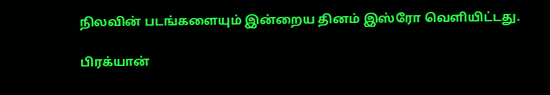நிலவின் படங்களையும் இன்றைய தினம் இஸ்ரோ வெளியிட்டது.

பிரக்யான்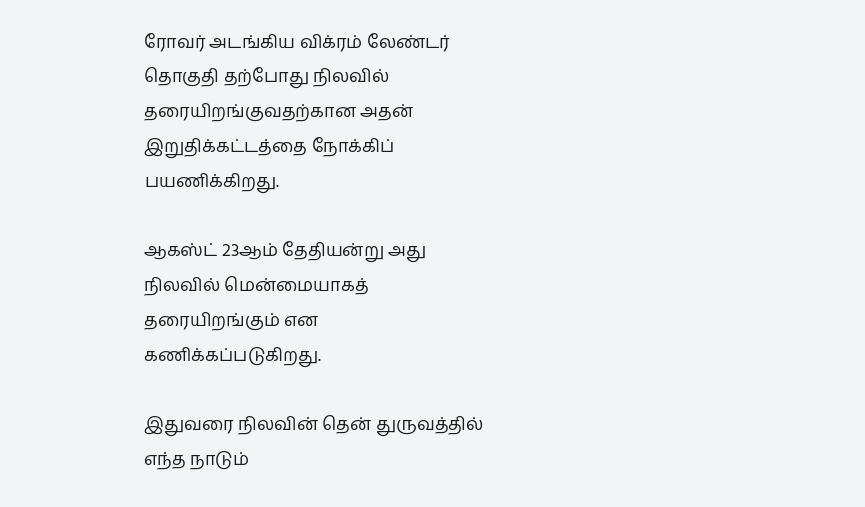ரோவர் அடங்கிய விக்ரம் லேண்டர் தொகுதி தற்போது நிலவில் தரையிறங்குவதற்கான அதன் இறுதிக்கட்டத்தை நோக்கிப் பயணிக்கிறது.

ஆகஸ்ட் 23ஆம் தேதியன்று அது நிலவில் மென்மையாகத் தரையிறங்கும் என கணிக்கப்படுகிறது.

இதுவரை நிலவின் தென் துருவத்தில் எந்த நாடும்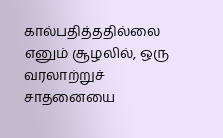கால்பதித்ததில்லை எனும் சூழலில், ஒரு வரலாற்றுச் சாதனையை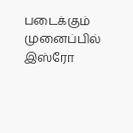படைக்கும் முனைப்பில் இஸ்ரோ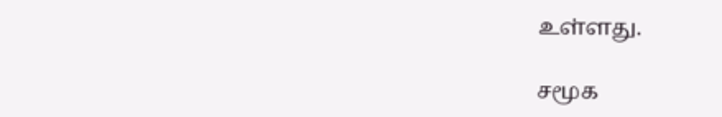உள்ளது.

சமூக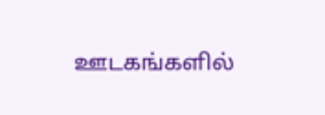ஊடகங்களில்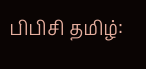பிபிசி தமிழ்: